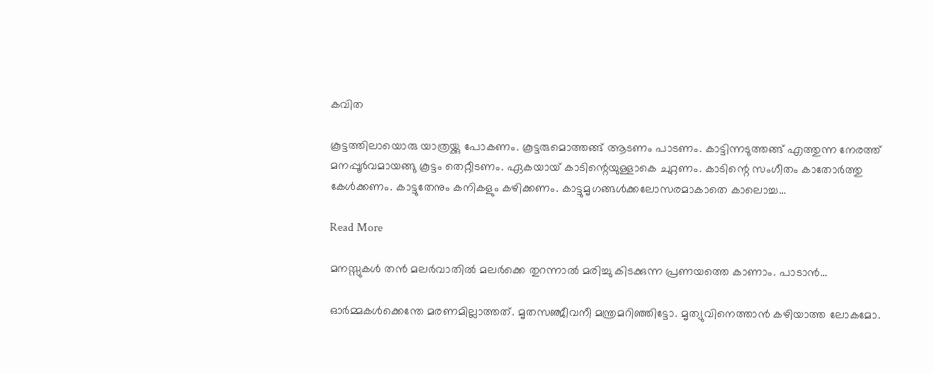കവിത

കൂട്ടത്തിലായൊരു യാത്രയ്ക്കു പോകണം. കൂട്ടരുമൊത്തങ്ങ് ആടണം പാടണം. കാട്ടിന്നടുത്തങ്ങ് എത്തുന്ന നേരത്ത് മനപ്പൂർവമായങ്ങു കൂട്ടം തെറ്റീടണം. ഏകയായ്‌ കാടിന്റെയുള്ളാകെ ചുറ്റണം. കാടിന്റെ സംഗീതം കാതോർത്തു കേൾക്കണം. കാട്ടുതേനും കനികളും കഴിക്കണം. കാട്ടുമൃഗങ്ങൾക്കലോസരമാകാതെ കാലൊച്ച…

Read More

മനസ്സുകൾ തൻ മലർവാതിൽ മലർക്കെ തുറന്നാൽ മരിച്ചു കിടക്കുന്ന പ്രണയത്തെ കാണാം. പാടാൻ…

ഓർമ്മകൾക്കെന്തേ മരണമില്ലാത്തത്. മൃതസഞ്ജീവനീ മന്ത്രമറിഞ്ഞിട്ടോ. മൃത്യുവിനെത്താൻ കഴിയാത്ത ലോകമോ.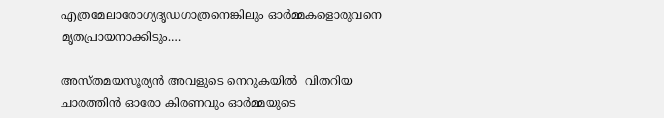എത്രമേലാരോഗ്യദൃഡഗാത്രനെങ്കിലും ഓർമ്മകളൊരുവനെ മൃതപ്രായനാക്കിടും.…

അസ്തമയസൂര്യൻ അവളുടെ നെറുകയിൽ  വിതറിയ ചാരത്തിൻ ഓരോ കിരണവും ഓർമ്മയുടെ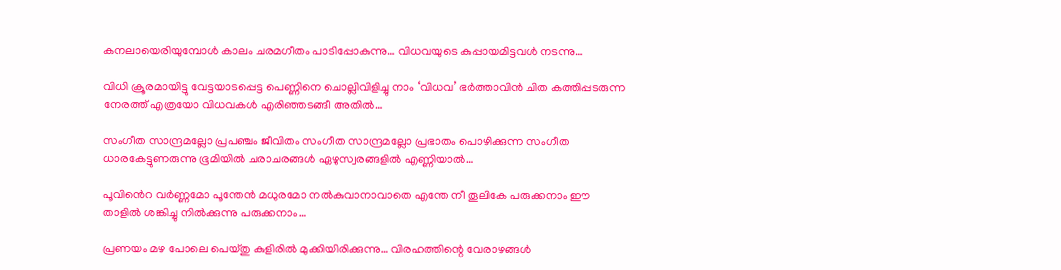കനലായെരിയുമ്പോൾ കാലം ചരമഗീതം പാടിപ്പോകുന്നു… വിധവയുടെ കുപ്പായമിട്ടവൾ നടന്നു…

വിധി ക്രൂരമായിട്ടു വേട്ടയാടപ്പെട്ട പെണ്ണിനെ ചൊല്ലിവിളിച്ചു നാം ‘വിധവ’ ഭർത്താവിൻ ചിത കത്തിപ്പടരുന്ന നേരത്ത് എത്രയോ വിധവകൾ എരിഞ്ഞടങ്ങീ അതിൽ…

സംഗീത സാന്ദ്രമല്ലോ പ്രപഞ്ചം ജീവിതം സംഗീത സാന്ദ്രമല്ലോ പ്രഭാതം പൊഴിക്കുന്ന സംഗീത ധാരകേട്ടുണരുന്നു ഭൂമിയിൽ ചരാചരങ്ങൾ ഏഴുസ്വരങ്ങളിൽ എണ്ണിയാൽ…

പൂവിൻെറ വർണ്ണമോ പൂന്തേൻ മധുരമോ നൽകുവാനാവാതെ എന്തേ നീ തൂലികേ പരുക്കനാം ഈ താളിൽ ശങ്കിച്ചു നിൽക്കുന്നു പരുക്കനാം…

പ്രണയം മഴ പോലെ പെയ്തു കുളിരിൽ മുക്കിയിരിക്കുന്നു… വിരഹത്തിന്റെ വേരാഴങ്ങൾ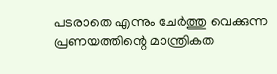പടരാതെ എന്നും ചേർത്തു വെക്കുന്ന പ്രണയത്തിന്റെ മാന്ത്രികത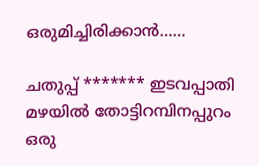ഒരുമിച്ചിരിക്കാൻ……

ചതുപ്പ് ******* ഇടവപ്പാതി മഴയിൽ തോട്ടിറമ്പിനപ്പുറം ഒരു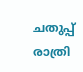ചതുപ്പ് രാത്രി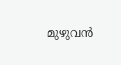മുഴുവൻ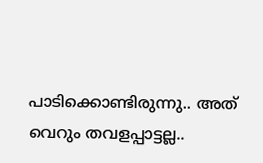പാടിക്കൊണ്ടിരുന്നു.. അത് വെറും തവളപ്പാട്ടല്ല..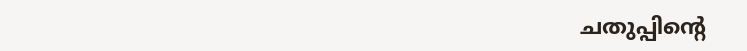ചതുപ്പിന്റെ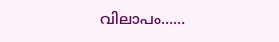വിലാപം……